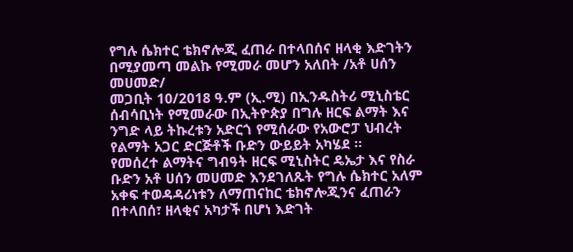የግሉ ሴክተር ቴክኖሎጂ ፈጠራ በተላበሰና ዘላቂ እድገትን በሚያመጣ መልኩ የሚመራ መሆን አለበት /አቶ ሀሰን መሀመድ/
መጋቢት 10/2018 ዓ.ም (ኢ.ሚ) በኢንዱስትሪ ሚኒስቴር ሰብሳቢነት የሚመራው በኢትዮጵያ በግሉ ዘርፍ ልማት እና ንግድ ላይ ትኩረቱን አድርጎ የሚሰራው የአውሮፓ ህብረት የልማት አጋር ድርጅቶች ቡድን ውይይት አካሄደ ።
የመሰረተ ልማትና ግብዓት ዘርፍ ሚኒስትር ዴኤታ እና የስራ ቡድን አቶ ሀሰን መሀመድ እንደገለጹት የግሉ ሴክተር አለም አቀፍ ተወዳዳሪነቱን ለማጠናከር ቴክኖሎጂንና ፈጠራን በተላበሰ፣ ዘላቂና አካታች በሆነ እድገት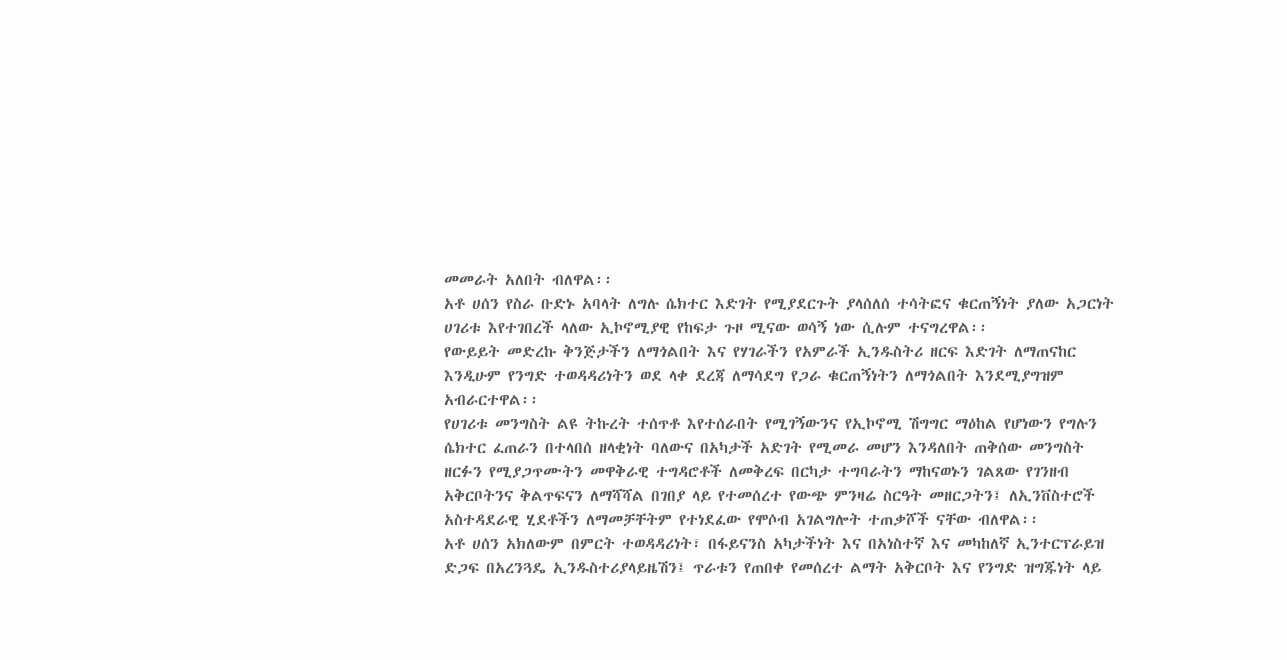መመራት አለበት ብለዋል፡፡
አቶ ሀሰን የስራ ቡድኑ አባላት ለግሉ ሴክተር እድገት የሚያደርጉት ያላሰለሰ ተሳትፎና ቁርጠኝነት ያለው አጋርነት ሀገሪቱ እየተገበረች ላለው ኢኮኖሚያዊ የከፍታ ጉዞ ሚናው ወሳኝ ነው ሲሉም ተናግረዋል፡፡
የውይይት መድረኩ ቅንጅታችን ለማጎልበት እና የሃገራችን የአምራች ኢንዱስትሪ ዘርፍ እድገት ለማጠናከር እንዲሁም የንግድ ተወዳዳሪነትን ወደ ላቀ ደረጃ ለማሳደግ የጋራ ቁርጠኝነትን ለማጎልበት እንደሚያግዝም አብራርተዋል፡፡
የሀገሪቱ መንግስት ልዩ ትኩረት ተሰጥቶ እየተሰራበት የሚገኝውንና የኢኮኖሚ ሽግግር ማዕከል የሆነውን የግሉን ሴክተር ፈጠራን በተላበሰ ዘላቂነት ባለውና በአካታች አድገት የሚመራ መሆን እንዳለበት ጠቅሰው መንግስት ዘርፉን የሚያጋጥሙትን መዋቅራዊ ተግዳሮቶች ለመቅረፍ በርካታ ተግባራትን ማከናወኑን ገልጸው የገንዘብ አቅርቦትንና ቅልጥፍናን ለማሻሻል በገበያ ላይ የተመሰረተ የውጭ ምንዛሬ ስርዓት መዘርጋትን፤ ለኢንቨስተሮች አስተዳደራዊ ሂደቶችን ለማመቻቸትም የተነደፈው የሞሶብ አገልግሎት ተጠቃሾች ናቸው ብለዋል፡፡
አቶ ሀሰን አክለውም በምርት ተወዳዳሪነት፣ በፋይናንስ አካታችነት እና በአነስተኛ እና መካከለኛ ኢንተርፕራይዝ ድጋፍ በአረንጓዴ ኢንዱስተሪያላይዜሽን፤ ጥራቱን የጠበቀ የመሰረተ ልማት አቅርቦት እና የንግድ ዝግጁነት ላይ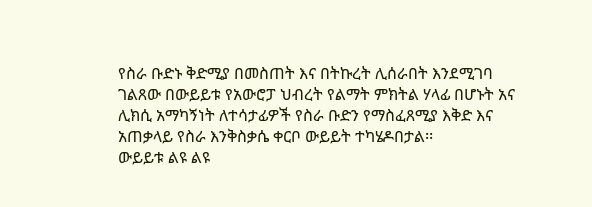የስራ ቡድኑ ቅድሚያ በመስጠት እና በትኩረት ሊሰራበት እንደሚገባ ገልጸው በውይይቱ የአውሮፓ ህብረት የልማት ምክትል ሃላፊ በሆኑት አና ሊክሲ አማካኝነት ለተሳታፊዎች የስራ ቡድን የማስፈጸሚያ እቅድ እና አጠቃላይ የስራ እንቅስቃሴ ቀርቦ ውይይት ተካሄዶበታል፡፡
ውይይቱ ልዩ ልዩ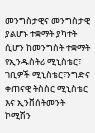መንግስታዊና መንግስታዊ ያልሆኑ ተቋማት ያካተት ሲሆን ከመንግስት ተቋማት የኢንዱስትሪ ሚኒስቴር፣ ገቢዎች ሚኒስቴር፣ንግድና ቀጠናዊ ትስስር ሚኒስቴር እና ኢንቨሰትመንት ኮሚሽን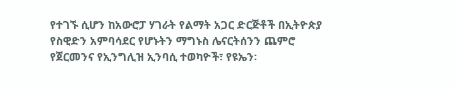የተገኙ ሲሆን ከአውሮፓ ሃገራት የልማት አጋር ድርጅቶች በኢትዮጵያ የስዊድን አምባሳደር የሆኑትን ማግኑስ ሌናርትሰንን ጨምሮ የጀርመንና የኢንግሊዝ ኢንባሲ ተወካዮች፣ የዩኤን፡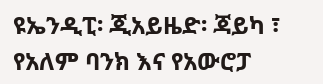ዩኤንዲፒ፡ ጂአይዜድ፡ ጃይካ ፣ የአለም ባንክ እና የአውሮፓ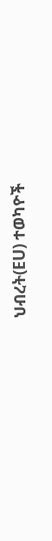ህብረት(EU) ተወካዮች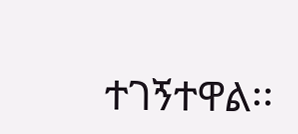ተገኝተዋል፡፡